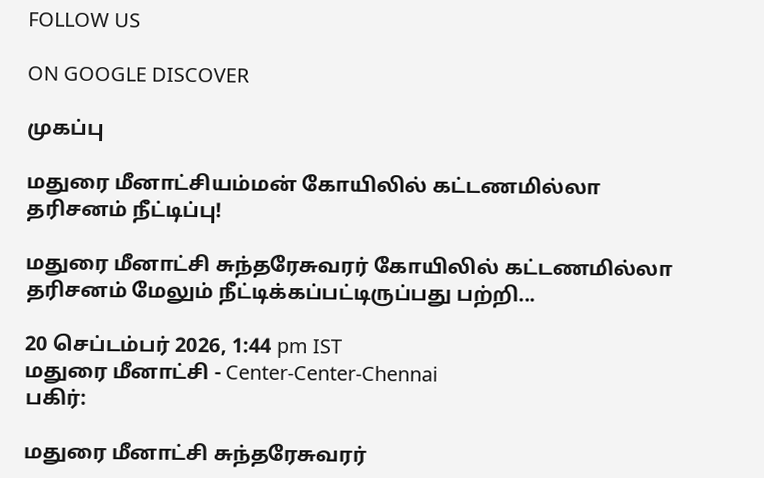FOLLOW US

ON GOOGLE DISCOVER

முகப்பு

மதுரை மீனாட்சியம்மன் கோயிலில் கட்டணமில்லா தரிசனம் நீட்டிப்பு!

மதுரை மீனாட்சி சுந்தரேசுவரர் கோயிலில் கட்டணமில்லா தரிசனம் மேலும் நீட்டிக்கப்பட்டிருப்பது பற்றி...

20 செப்டம்பர் 2026, 1:44 pm IST
மதுரை மீனாட்சி - Center-Center-Chennai
பகிர்:

மதுரை மீனாட்சி சுந்தரேசுவரர்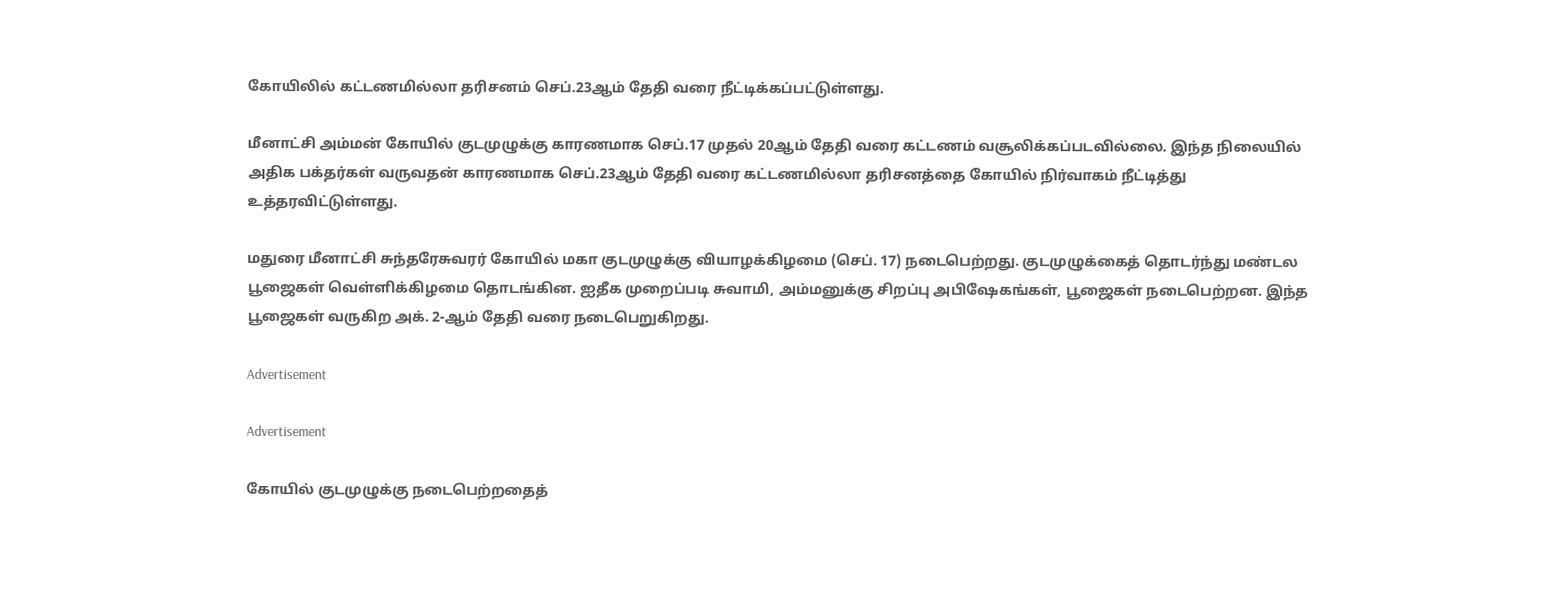கோயிலில் கட்டணமில்லா தரிசனம் செப்.23ஆம் தேதி வரை நீட்டிக்கப்பட்டுள்ளது.

மீனாட்சி அம்மன் கோயில் குடமுழுக்கு காரணமாக செப்.17 முதல் 20ஆம் தேதி வரை கட்டணம் வசூலிக்கப்படவில்லை. இந்த நிலையில் அதிக பக்தர்கள் வருவதன் காரணமாக செப்.23ஆம் தேதி வரை கட்டணமில்லா தரிசனத்தை கோயில் நிர்வாகம் நீட்டித்து உத்தரவிட்டுள்ளது.

மதுரை மீனாட்சி சுந்தரேசுவரர் கோயில் மகா குடமுழுக்கு வியாழக்கிழமை (செப். 17) நடைபெற்றது. குடமுழுக்கைத் தொடர்ந்து மண்டல பூஜைகள் வெள்ளிக்கிழமை தொடங்கின. ஐதீக முறைப்படி சுவாமி, அம்மனுக்கு சிறப்பு அபிஷேகங்கள், பூஜைகள் நடைபெற்றன. இந்த பூஜைகள் வருகிற அக். 2-ஆம் தேதி வரை நடைபெறுகிறது.

Advertisement

Advertisement

கோயில் குடமுழுக்கு நடைபெற்றதைத்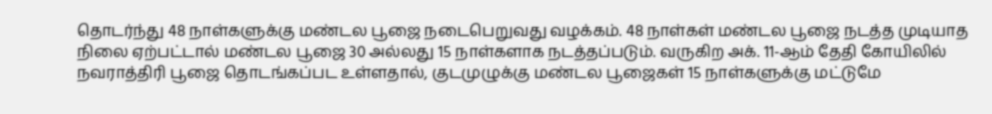தொடர்ந்து 48 நாள்களுக்கு மண்டல பூஜை நடைபெறுவது வழக்கம். 48 நாள்கள் மண்டல பூஜை நடத்த முடியாத நிலை ஏற்பட்டால் மண்டல பூஜை 30 அல்லது 15 நாள்களாக நடத்தப்படும். வருகிற அக். 11-ஆம் தேதி கோயிலில் நவராத்திரி பூஜை தொடங்கப்பட உள்ளதால், குடமுழுக்கு மண்டல பூஜைகள் 15 நாள்களுக்கு மட்டுமே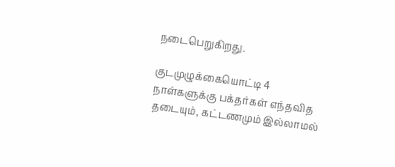நடைபெறுகிறது.

குடமுழுக்கையொட்டி 4 நாள்களுக்கு பக்தர்கள் எந்தவித தடையும், கட்டணமும் இல்லாமல்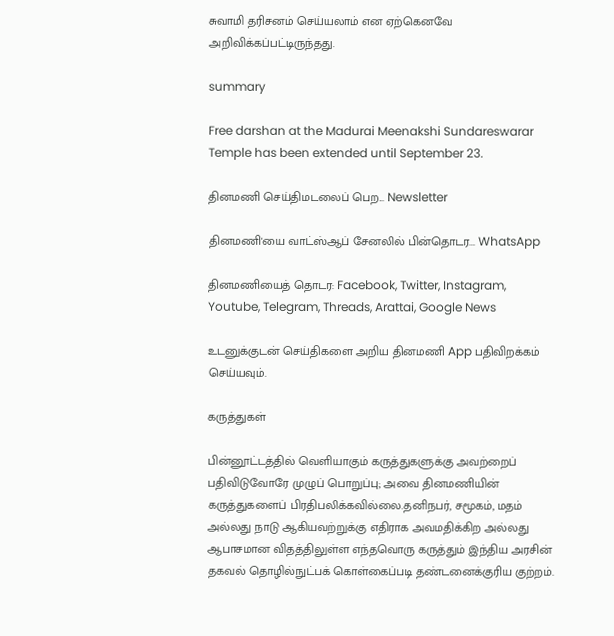சுவாமி தரிசனம் செய்யலாம் என ஏற்கெனவே அறிவிக்கப்பட்டிருந்தது.

summary

Free darshan at the Madurai Meenakshi Sundareswarar Temple has been extended until September 23.

தினமணி செய்திமடலைப் பெற... Newsletter

தினமணி'யை வாட்ஸ்ஆப் சேனலில் பின்தொடர... WhatsApp

தினமணியைத் தொடர: Facebook, Twitter, Instagram, Youtube, Telegram, Threads, Arattai, Google News

உடனுக்குடன் செய்திகளை அறிய தினமணி App பதிவிறக்கம் செய்யவும்.

கருத்துகள்

பின்னூட்டத்தில் வெளியாகும் கருத்துகளுக்கு அவற்றைப் பதிவிடுவோரே முழுப் பொறுப்பு; அவை தினமணியின் கருத்துகளைப் பிரதிபலிக்கவில்லை.தனிநபர், சமூகம், மதம் அல்லது நாடு ஆகியவற்றுக்கு எதிராக அவமதிக்கிற அல்லது ஆபாசமான விதத்திலுள்ள எந்தவொரு கருத்தும் இந்திய அரசின் தகவல் தொழில்நுட்பக் கொள்கைப்படி தண்டனைக்குரிய குற்றம்.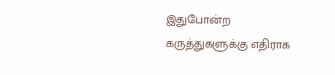இதுபோன்ற கருத்துகளுக்கு எதிராக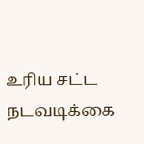உரிய சட்ட நடவடிக்கை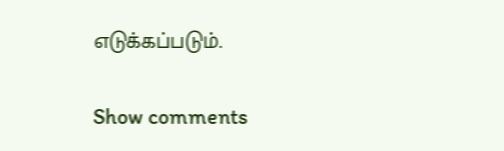எடுக்கப்படும்.

Show comments